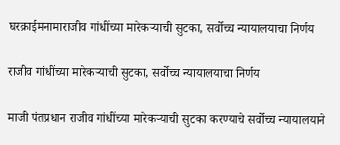घरक्राईमनामाराजीव गांधींच्या मारेकऱ्याची सुटका, सर्वोच्च न्यायालयाचा निर्णय

राजीव गांधींच्या मारेकऱ्याची सुटका, सर्वोच्च न्यायालयाचा निर्णय

माजी पंतप्रधान राजीव गांधींच्या मारेकऱ्याची सुटका करण्याचे सर्वोच्च न्यायालयाने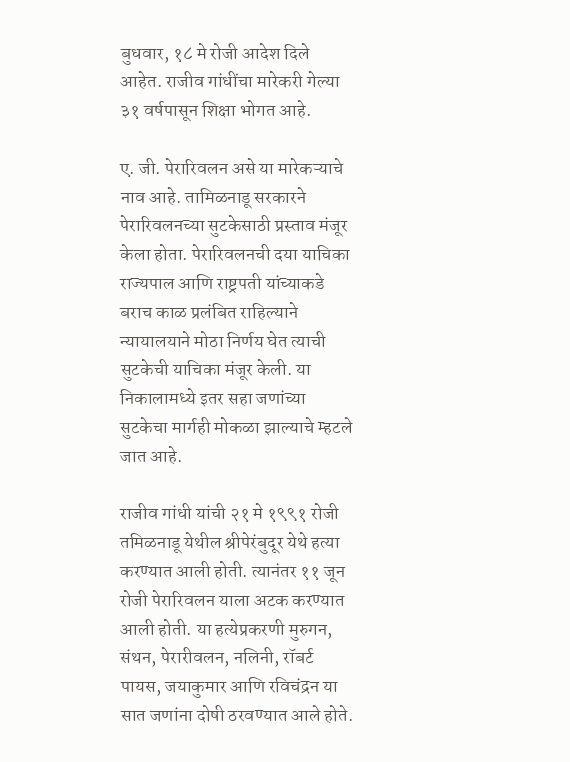बुधवार, १८ मे रोजी आदेश दिले आहेत. राजीव गांधींचा मारेकरी गेल्या ३१ वर्षपासून शिक्षा भोगत आहे.

ए. जी. पेरारिवलन असे या मारेकऱ्याचे नाव आहे. तामिळनाडू सरकारने पेरारिवलनच्या सुटकेसाठी प्रस्ताव मंजूर केला होता. पेरारिवलनची दया याचिका राज्यपाल आणि राष्ट्रपती यांच्याकडे बराच काळ प्रलंबित राहिल्याने न्यायालयाने मोठा निर्णय घेत त्याची सुटकेची याचिका मंजूर केली. या निकालामध्ये इतर सहा जणांच्या सुटकेचा मार्गही मोकळा झाल्याचे म्हटले जात आहे.

राजीव गांधी यांची २१ मे १९९१ रोजी तमिळनाडू येथील श्रीपेरंबुदूर येथे हत्या करण्यात आली होती. त्यानंतर ११ जून रोजी पेरारिवलन याला अटक करण्यात आली होती. या हत्येप्रकरणी मुरुगन, संथन, पेरारीवलन, नलिनी, रॉबर्ट पायस, जयाकुमार आणि रविचंद्रन या सात जणांना दोषी ठरवण्यात आले होते.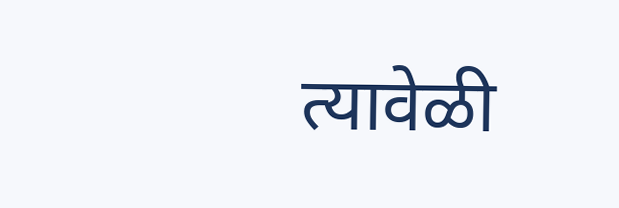त्यावेळी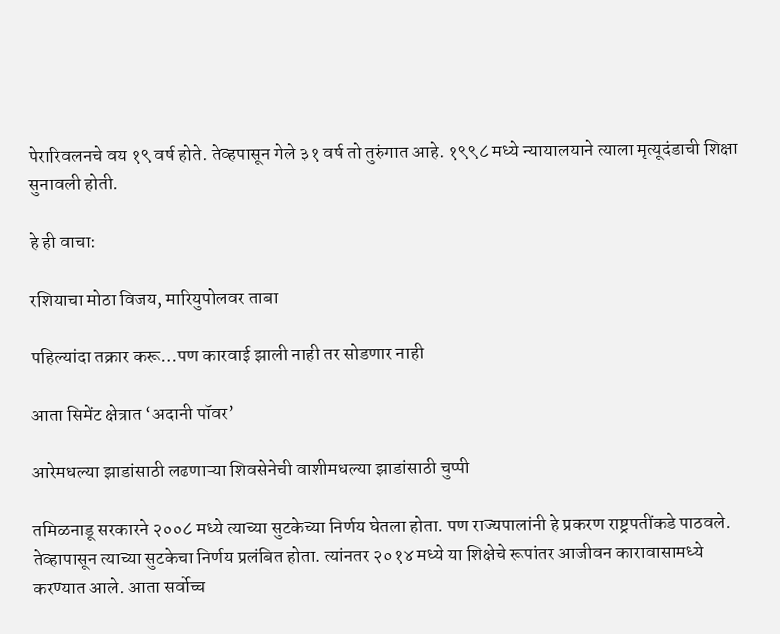पेरारिवलनचे वय १९ वर्ष होते. तेव्हपासून गेले ३१ वर्ष तो तुरुंगात आहे. १९९८ मध्ये न्यायालयाने त्याला मृत्यूदंडाची शिक्षा सुनावली होती.

हे ही वाचा:

रशियाचा मोठा विजय, मारियुपोलवर ताबा

पहिल्यांदा तक्रार करू…पण कारवाई झाली नाही तर सोडणार नाही

आता सिमेंट क्षेत्रात ‘अदानी पॉवर’

आरेमधल्या झाडांसाठी लढणाऱ्या शिवसेनेची वाशीमधल्या झाडांसाठी चुप्पी

तमिळनाडू सरकारने २००८ मध्ये त्याच्या सुटकेच्या निर्णय घेतला होता. पण राज्यपालांनी हे प्रकरण राष्ट्रपतींकडे पाठवले. तेव्हापासून त्याच्या सुटकेचा निर्णय प्रलंबित होता. त्यांनतर २०१४ मध्ये या शिक्षेचे रूपांतर आजीवन कारावासामध्ये करण्यात आले. आता सर्वोच्च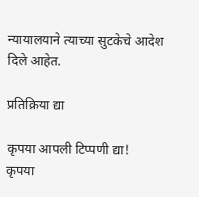न्यायालयाने त्याच्या सुटकेचे आदेश दिले आहेत.

प्रतिक्रिया द्या

कृपया आपली टिप्पणी द्या!
कृपया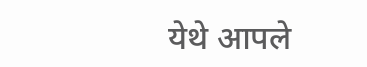येथे आपले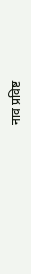नाव प्रविष्ट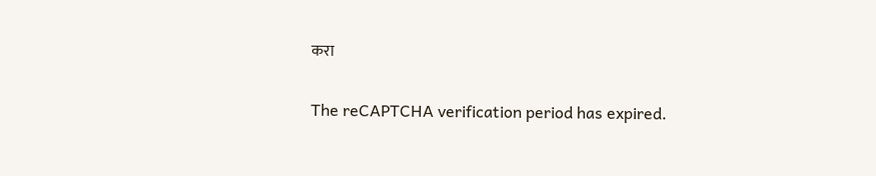करा

The reCAPTCHA verification period has expired.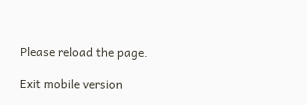Please reload the page.

Exit mobile version